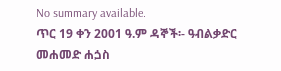No summary available.
ጥር 19 ቀን 2001 ዓ.ም ዳኞች፡- ዓብልቃድር መሐመድ ሐጏስ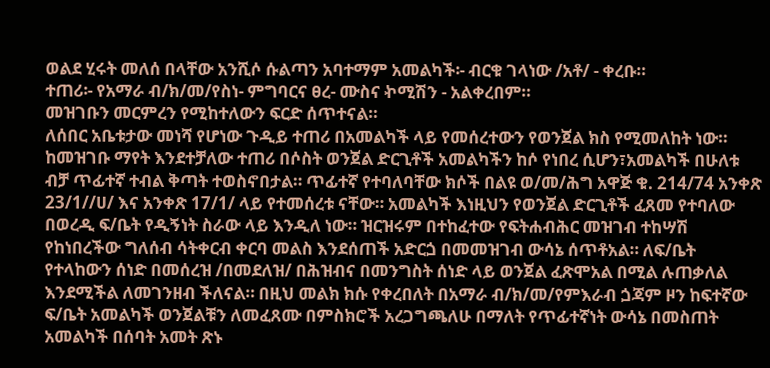ወልደ ሂሩት መለሰ በላቸው አንሺሶ ሱልጣን አባተማም አመልካች፡- ብርቁ ገላነው /አቶ/ - ቀረቡ።
ተጠሪ፡- የአማራ ብ/ክ/መ/የስነ- ምግባርና ፀረ- ሙስና ኯሚሽን - አልቀረበም።
መዝገቡን መርምረን የሚከተለውን ፍርድ ሰጥተናል።
ለሰበር አቤቱታው መነሻ የሆነው ጉዲይ ተጠሪ በአመልካች ላይ የመሰረተውን የወንጀል ክስ የሚመለከት ነው።
ከመዝገቡ ማየት እንደተቻለው ተጠሪ በሶስት ወንጀል ድርጊቶች አመልካችን ከሶ የነበረ ሲሆን፣አመልካች በሁለቱ ብቻ ጥፊተኛ ተብል ቅጣት ተወስኖበታል። ጥፊተኛ የተባለባቸው ክሶች በልዩ ወ/መ/ሕግ አዋጅ ቁ. 214/74 አንቀጽ 23/1//ሀ/ እና አንቀጽ 17/1/ ላይ የተመሰረቱ ናቸው። አመልካች እነዚህን የወንጀል ድርጊቶች ፈጸመ የተባለው በወረዲ ፍ/ቤት የዲኝነት ስራው ላይ እንዲለ ነው። ዝርዝሩም በተከፈተው የፍትሐብሕር መዝገብ ተከሣሽ የከነበረችው ግለሰብ ሳትቀርብ ቀርባ መልስ እንደሰጠች አድርጏ በመመዝገብ ውሳኔ ሰጥቶአል። ለፍ/ቤት የተላከውን ሰነድ በመሰረዝ /በመደለዝ/ በሕዝብና በመንግስት ሰነድ ላይ ወንጀል ፈጽሞአል በሚል ሉጠቃለል እንደሚችል ለመገንዘብ ችለናል። በዚህ መልክ ክሱ የቀረበለት በአማራ ብ/ክ/መ/የምእራብ ጏጃም ዞን ከፍተኛው ፍ/ቤት አመልካች ወንጀልቹን ለመፈጸሙ በምስክሮች አረጋግጫለሁ በማለት የጥፊተኛነት ውሳኔ በመስጠት አመልካች በሰባት አመት ጽኑ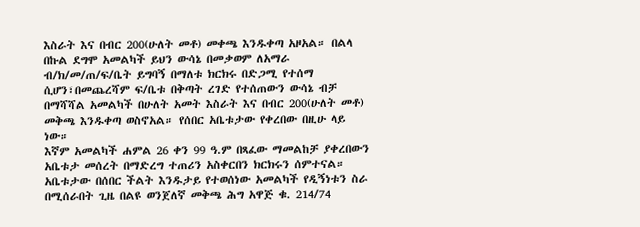እስራት እና በብር 200(ሁለት መቶ) መቀጫ እንዱቀጣ አዞአል። በልላ በኩል ደግሞ አመልካች ይህን ውሳኔ በመቃወም ለአማራ ብ/ክ/መ/ጠ/ፍ/ቤት ይግባኝ በማለቱ ክርክሩ በድጋሚ የተሰማ ሲሆን፣በመጨረሻም ፍ/ቤቱ በቅጣት ረገድ የተሰጠውን ውሳኔ ብቻ በማሻሻል አመልካች በሁለት አመት እስራት እና በብር 200(ሁለት መቶ) መቅጫ እንዱቀጣ ወስኖአል። የሰበር አቤቱታው የቀረበው በዚሁ ላይ ነው።
እኛም አመልካች ሐምል 26 ቀን 99 ዓ.ም በጻፈው ማመልከቻ ያቀረበውን አቤቱታ መሰረት በማድረግ ተጠሪን አስቀርበን ክርክሩን ሰምተናል። አቤቱታው በሰበር ችልት እንዱታይ የተወሰነው አመልካች የዲኝነቱን ስራ በሚሰራበት ጊዜ በልዩ ወንጀለኛ መቅጫ ሕግ አዋጅ ቁ. 214/74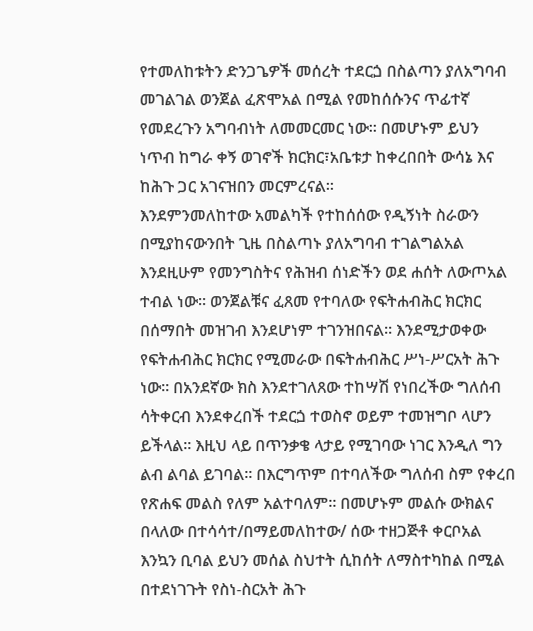የተመለከቱትን ድንጋጌዎች መሰረት ተደርጏ በስልጣን ያለአግባብ መገልገል ወንጀል ፈጽሞአል በሚል የመከሰሱንና ጥፊተኛ የመደረጉን አግባብነት ለመመርመር ነው። በመሆኑም ይህን ነጥብ ከግራ ቀኝ ወገኖች ክርክር፣አቤቱታ ከቀረበበት ውሳኔ እና ከሕጉ ጋር አገናዝበን መርምረናል።
እንደምንመለከተው አመልካች የተከሰሰው የዲኝነት ስራውን በሚያከናውንበት ጊዜ በስልጣኑ ያለአግባብ ተገልግልአል እንደዚሁም የመንግስትና የሕዝብ ሰነድችን ወደ ሐሰት ለውጦአል ተብል ነው። ወንጀልቹና ፈጸመ የተባለው የፍትሐብሕር ክርክር በሰማበት መዝገብ እንደሆነም ተገንዝበናል። እንደሚታወቀው የፍትሐብሕር ክርክር የሚመራው በፍትሐብሕር ሥነ-ሥርአት ሕጉ ነው። በአንደኛው ክስ እንደተገለጸው ተከሣሽ የነበረችው ግለሰብ ሳትቀርብ እንደቀረበች ተደርጏ ተወስኖ ወይም ተመዝግቦ ላሆን ይችላል። እዚህ ላይ በጥንቃቄ ላታይ የሚገባው ነገር እንዲለ ግን ልብ ልባል ይገባል። በእርግጥም በተባለችው ግለሰብ ስም የቀረበ የጽሐፍ መልስ የለም አልተባለም። በመሆኑም መልሱ ውክልና በላለው በተሳሳተ/በማይመለከተው/ ሰው ተዘጋጅቶ ቀርቦአል እንኳን ቢባል ይህን መሰል ስህተት ሲከሰት ለማስተካከል በሚል በተደነገጉት የስነ-ስርአት ሕጉ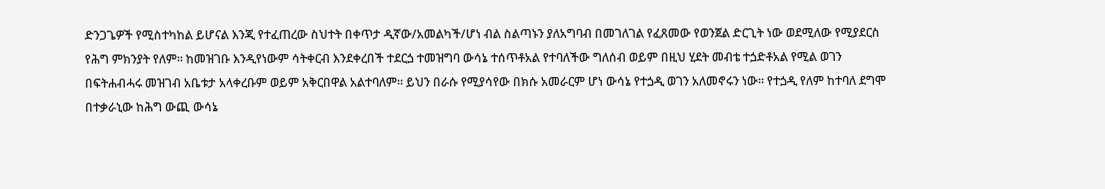ድንጋጌዎች የሚስተካከል ይሆናል እንጂ የተፈጠረው ስህተት በቀጥታ ዲኛው/አመልካች/ሆነ ብል ስልጣኑን ያለአግባብ በመገለገል የፈጸመው የወንጀል ድርጊት ነው ወደሚለው የሚያደርስ የሕግ ምክንያት የለም። ከመዝገቡ እንዲየነውም ሳትቀርብ እንደቀረበች ተደርጏ ተመዝግባ ውሳኔ ተሰጥቶአል የተባለችው ግለሰብ ወይም በዚህ ሂደት መብቴ ተጏድቶአል የሚል ወገን በፍትሐብሓሩ መዝገብ አቤቱታ አላቀረቡም ወይም አቅርበዋል አልተባለም። ይህን በራሱ የሚያሳየው በክሱ አመራርም ሆነ ውሳኔ የተጏዲ ወገን አለመኖሩን ነው። የተጏዲ የለም ከተባለ ደግሞ በተቃራኒው ከሕግ ውጪ ውሳኔ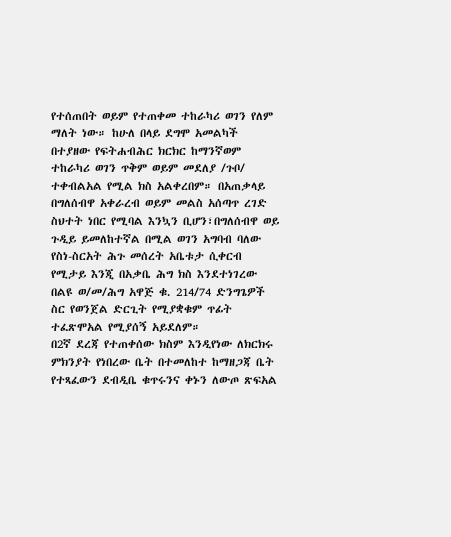የተሰጠበት ወይም የተጠቀመ ተከራካሪ ወገን የለም ማለት ነው። ከሁለ በላይ ደግሞ አመልካች በተያዘው የፍትሐብሕር ክርክር ከማንኛወም ተከራካሪ ወገን ጥቅም ወይም መደለያ /ጉቦ/ ተቀብልአል የሚል ክስ አልቀረበም። በአጠቃላይ በግለሰብዋ አቀራረብ ወይም መልስ አሰጣጥ ረገድ ስህተት ነበር የሚባል እንኳን ቢሆን፣በግለሰብዋ ወይ ጉዲይ ይመለከተኛል በሚል ወገን አግባብ ባለው የስነ-ስርአት ሕጉ መሰረት አቤቱታ ሲቀርብ የሚታይ እንጂ በአቃቤ ሕግ ክስ እንደተነገረው በልዩ ወ/መ/ሕግ አዋጅ ቁ. 214/74 ድንግጌዎች ስር የወንጀል ድርጊት የሚያቋቁም ጥፊት ተፈጽሞአል የሚያሰኝ አይደለም።
በ2ኛ ደረጃ የተጠቀሰው ክስም እንዲየነው ለክርክሩ ምክንያት የነበረው ቤት በተመለከተ ከማዘጋጃ ቤት የተጻፈውን ደብዲቤ ቁጥሩንና ቀኑን ለውጦ ጽፍአል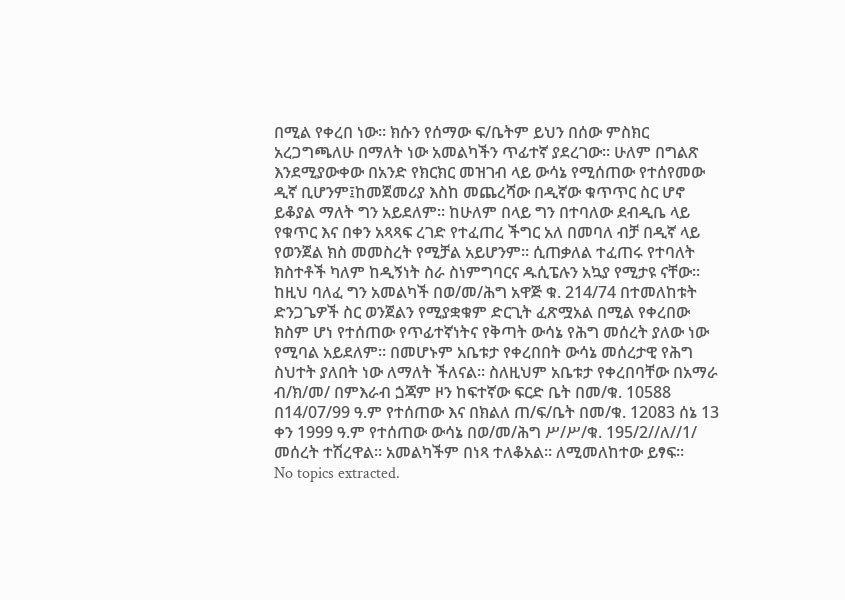በሚል የቀረበ ነው። ክሱን የሰማው ፍ/ቤትም ይህን በሰው ምስክር አረጋግጫለሁ በማለት ነው አመልካችን ጥፊተኛ ያደረገው። ሁለም በግልጽ እንደሚያውቀው በአንድ የክርክር መዝገብ ላይ ውሳኔ የሚሰጠው የተሰየመው ዲኛ ቢሆንም፤ከመጀመሪያ እስከ መጨረሻው በዲኛው ቁጥጥር ስር ሆኖ ይቆያል ማለት ግን አይደለም። ከሁለም በላይ ግን በተባለው ደብዲቤ ላይ የቁጥር እና በቀን አጻጻፍ ረገድ የተፈጠረ ችግር አለ በመባለ ብቻ በዲኛ ላይ የወንጀል ክስ መመስረት የሚቻል አይሆንም። ሲጠቃለል ተፈጠሩ የተባለት ክስተቶች ካለም ከዲኝነት ስራ ስነምግባርና ዱሲፔሉን አኳያ የሚታዩ ናቸው። ከዚህ ባለፈ ግን አመልካች በወ/መ/ሕግ አዋጅ ቁ. 214/74 በተመለከቱት ድንጋጌዎች ስር ወንጀልን የሚያቋቁም ድርጊት ፈጽሟአል በሚል የቀረበው ክስም ሆነ የተሰጠው የጥፊተኛነትና የቅጣት ውሳኔ የሕግ መሰረት ያለው ነው የሚባል አይደለም። በመሆኑም አቤቱታ የቀረበበት ውሳኔ መሰረታዊ የሕግ ስህተት ያለበት ነው ለማለት ችለናል። ስለዚህም አቤቱታ የቀረበባቸው በአማራ ብ/ክ/መ/ በምእራብ ጏጃም ዞን ከፍተኛው ፍርድ ቤት በመ/ቁ. 10588 በ14/07/99 ዓ.ም የተሰጠው እና በክልለ ጠ/ፍ/ቤት በመ/ቁ. 12083 ሰኔ 13 ቀን 1999 ዓ.ም የተሰጠው ውሳኔ በወ/መ/ሕግ ሥ/ሥ/ቁ. 195/2//ለ//1/ መሰረት ተሽረዋል። አመልካችም በነጻ ተለቆአል። ለሚመለከተው ይፃፍ።
No topics extracted.